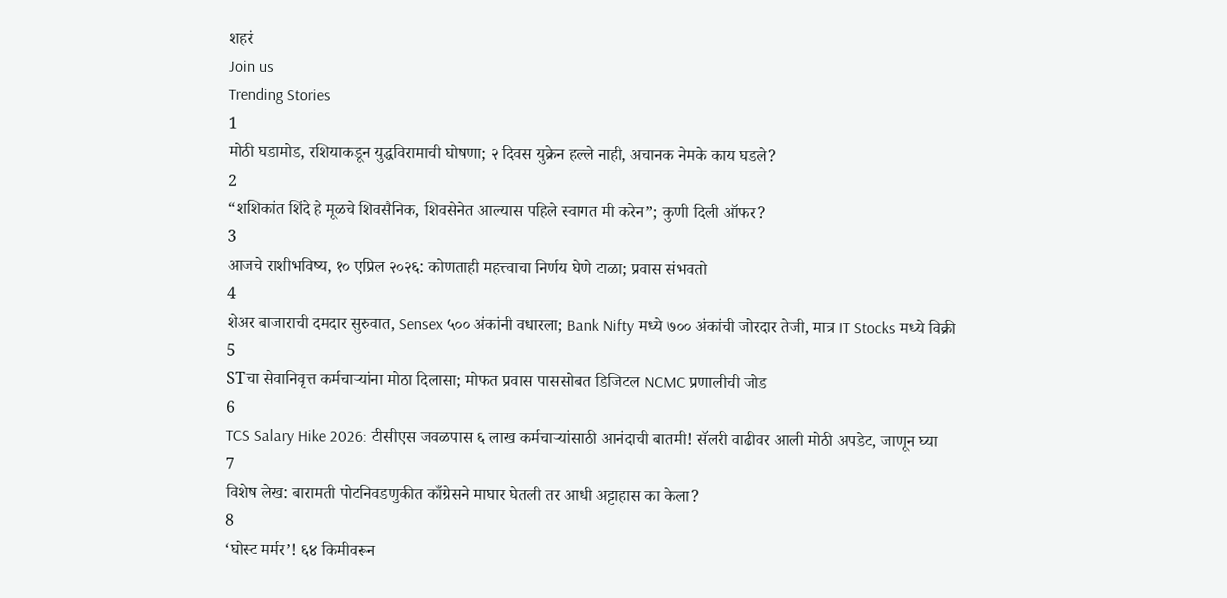शहरं
Join us
Trending Stories
1
मोठी घडामोड, रशियाकडून युद्धविरामाची घोषणा; २ दिवस युक्रेन हल्ले नाही, अचानक नेमके काय घडले?
2
“शशिकांत शिंदे हे मूळचे शिवसैनिक, शिवसेनेत आल्यास पहिले स्वागत मी करेन”; कुणी दिली ऑफर?
3
आजचे राशीभविष्य, १० एप्रिल २०२६: कोणताही महत्त्वाचा निर्णय घेणे टाळा; प्रवास संभवतो
4
शेअर बाजाराची दमदार सुरुवात, Sensex ५०० अंकांनी वधारला; Bank Nifty मध्ये ७०० अंकांची जोरदार तेजी, मात्र IT Stocks मध्ये विक्री
5
STचा सेवानिवृत्त कर्मचाऱ्यांना मोठा दिलासा; मोफत प्रवास पाससोबत डिजिटल NCMC प्रणालीची जोड
6
TCS Salary Hike 2026: टीसीएस जवळपास ६ लाख कर्मचाऱ्यांसाठी आनंदाची बातमी! सॅलरी वाढीवर आली मोठी अपडेट, जाणून घ्या
7
विशेष लेख: बारामती पोटनिवडणुकीत काँग्रेसने माघार घेतली तर आधी अट्टाहास का केला?
8
‘घोस्ट मर्मर’! ६४ किमीवरून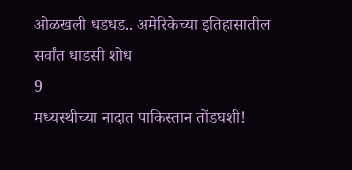ओळखली धडधड.. अमेरिकेच्या इतिहासातील सर्वांत धाडसी शोध
9
मध्यस्थीच्या नादात पाकिस्तान तोंडघशी!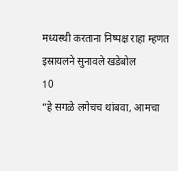मध्यस्थी करताना निष्पक्ष राहा म्हणत इस्रायलने सुनावले खडेबोल
10
“हे सगळे लगेचच थांबवा, आमचा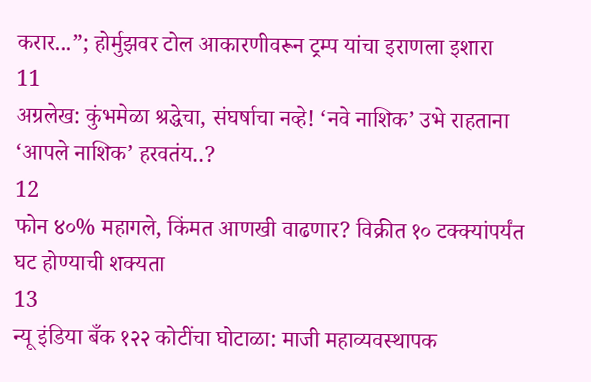करार...”; होर्मुझवर टोल आकारणीवरून ट्रम्प यांचा इराणला इशारा
11
अग्रलेख: कुंभमेळा श्रद्धेचा, संघर्षाचा नव्हे! ‘नवे नाशिक’ उभे राहताना ‘आपले नाशिक’ हरवतंय..?
12
फोन ४०% महागले, किंमत आणखी वाढणार? विक्रीत १० टक्क्यांपर्यंत घट होण्याची शक्यता
13
न्यू इंडिया बँक १२२ कोटींचा घोटाळा: माजी महाव्यवस्थापक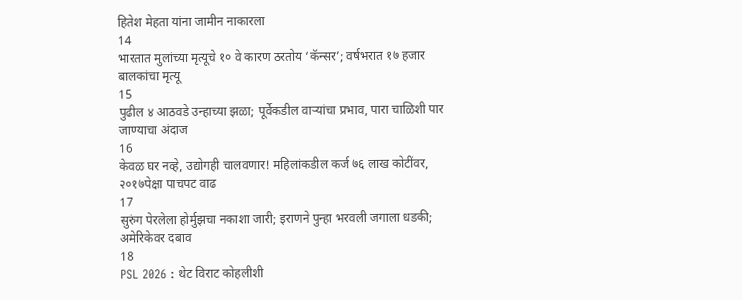हितेश मेहता यांना जामीन नाकारला
14
भारतात मुलांच्या मृत्यूचे १० वे कारण ठरतोय ‘कॅन्सर’; वर्षभरात १७ हजार बालकांचा मृत्यू
15
पुढील ४ आठवडे उन्हाच्या झळा; पूर्वेकडील वाऱ्यांचा प्रभाव, पारा चाळिशी पार जाण्याचा अंदाज
16
केवळ घर नव्हे, उद्योगही चालवणार! महिलांकडील कर्ज ७६ लाख कोटींवर, २०१७पेक्षा पाचपट वाढ
17
सुरुंग पेरलेला होर्मुझचा नकाशा जारी; इराणने पुन्हा भरवली जगाला धडकी; अमेरिकेवर दबाव
18
PSL 2026 : थेट विराट कोहलीशी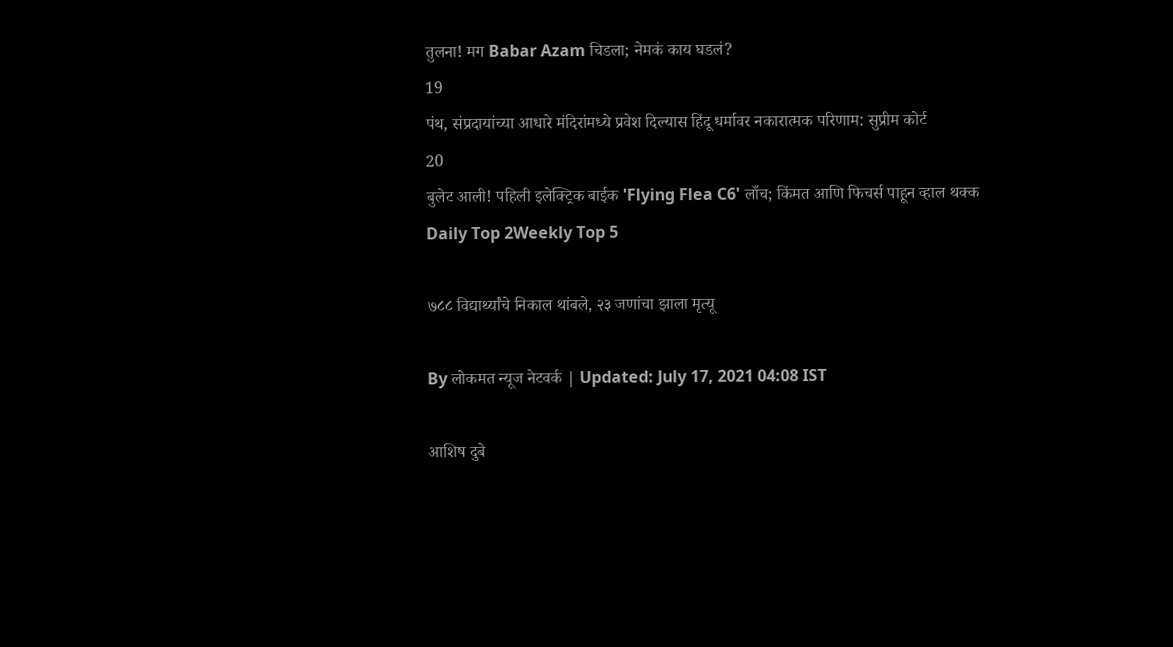तुलना! मग Babar Azam चिडला; नेमकं काय घडलं?
19
पंथ, संप्रदायांच्या आधारे मंदिरांमध्ये प्रवेश दिल्यास हिंदू धर्मावर नकारात्मक परिणाम: सुप्रीम कोर्ट
20
बुलेट आली! पहिली इलेक्ट्रिक बाईक 'Flying Flea C6' लाँच; किंमत आणि फिचर्स पाहून व्हाल थक्क
Daily Top 2Weekly Top 5

७८८ विद्यार्थ्यांचे निकाल थांबले, २३ जणांचा झाला मृत्यू

By लोकमत न्यूज नेटवर्क | Updated: July 17, 2021 04:08 IST

आशिष दुबे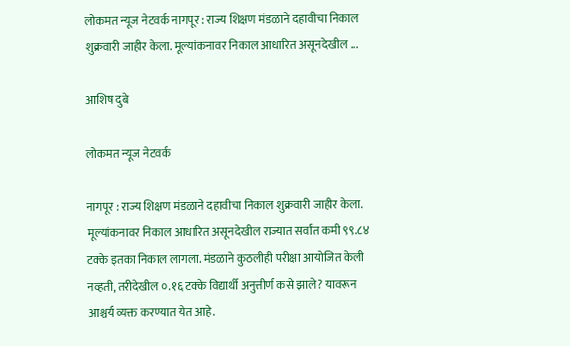लोकमत न्यूज नेटवर्क नागपूर : राज्य शिक्षण मंडळाने दहावीचा निकाल शुक्रवारी जाहीर केला. मूल्यांकनावर निकाल आधारित असूनदेखील ...

आशिष दुबे

लोकमत न्यूज नेटवर्क

नागपूर : राज्य शिक्षण मंडळाने दहावीचा निकाल शुक्रवारी जाहीर केला. मूल्यांकनावर निकाल आधारित असूनदेखील राज्यात सर्वांत कमी ९९.८४ टक्के इतका निकाल लागला. मंडळाने कुठलीही परीक्षा आयोजित केली नव्हती, तरीदेखील ०.१६ टक्के विद्यार्थी अनुत्तीर्ण कसे झाले? यावरून आश्चर्य व्यक्त करण्यात येत आहे.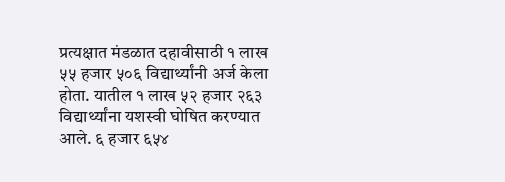प्रत्यक्षात मंडळात दहावीसाठी १ लाख ५५ हजार ५०६ विद्यार्थ्यांनी अर्ज केला होता. यातील १ लाख ५२ हजार २६३ विद्यार्थ्यांना यशस्वी घोषित करण्यात आले. ६ हजार ६५४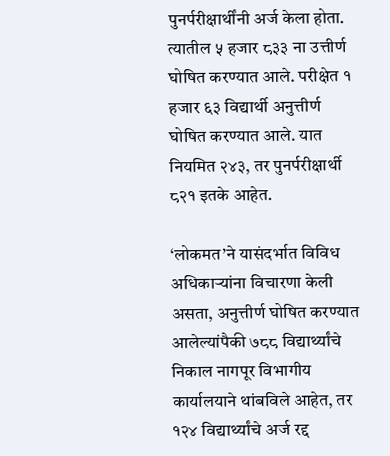पुनर्परीक्षार्थींनी अर्ज केला होता. त्यातील ५ हजार ८३३ ना उत्तीर्ण घोषित करण्यात आले. परीक्षेत १ हजार ६३ विद्यार्थी अनुत्तीर्ण घोषित करण्यात आले. यात नियमित २४३, तर पुनर्परीक्षार्थी ८२१ इतके आहेत.

‘लोकमत’ने यासंदर्भात विविध अधिकाऱ्यांना विचारणा केली असता, अनुत्तीर्ण घोषित करण्यात आलेल्यांपैकी ७८८ विद्यार्थ्यांचे निकाल नागपूर विभागीय कार्यालयाने थांबविले आहेत, तर १२४ विद्यार्थ्यांचे अर्ज रद्द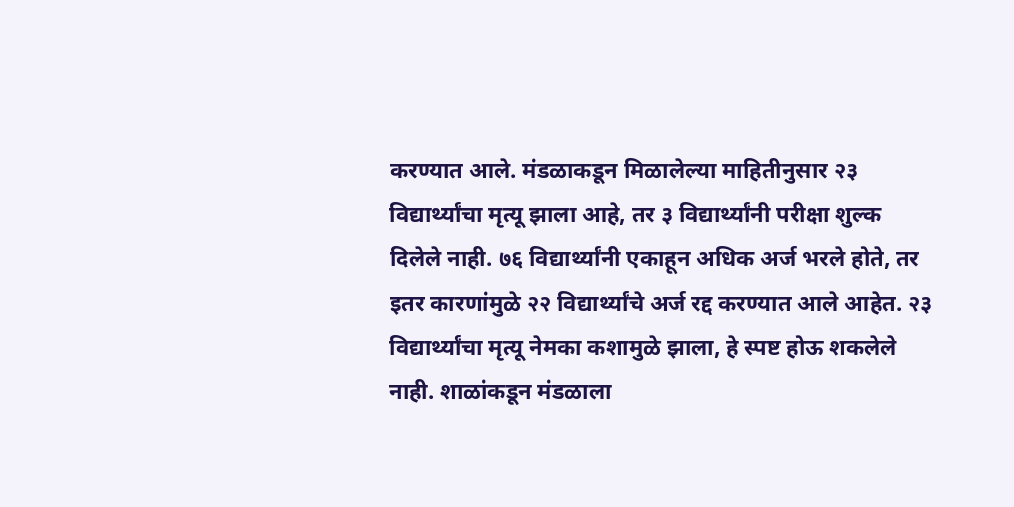करण्यात आले. मंडळाकडून मिळालेल्या माहितीनुसार २३ विद्यार्थ्यांचा मृत्यू झाला आहे, तर ३ विद्यार्थ्यांनी परीक्षा शुल्क दिलेले नाही. ७६ विद्यार्थ्यांनी एकाहून अधिक अर्ज भरले होते, तर इतर कारणांमुळे २२ विद्यार्थ्यांचे अर्ज रद्द करण्यात आले आहेत. २३ विद्यार्थ्यांचा मृत्यू नेमका कशामुळे झाला, हे स्पष्ट होऊ शकलेले नाही. शाळांकडून मंडळाला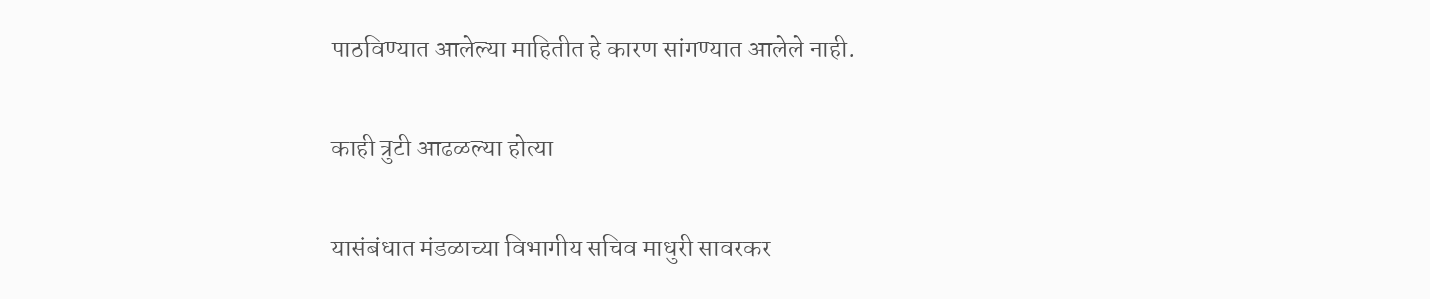पाठविण्यात आलेल्या माहितीत हे कारण सांगण्यात आलेले नाही.

काही त्रुटी आढळल्या होत्या

यासंबंधात मंडळाच्या विभागीय सचिव माधुरी सावरकर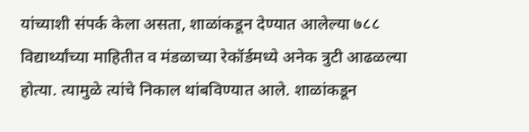यांच्याशी संपर्क केला असता, शाळांकडून देण्यात आलेल्या ७८८ विद्यार्थ्यांच्या माहितीत व मंडळाच्या रेकॉर्डमध्ये अनेक त्रुटी आढळल्या होत्या. त्यामुळे त्यांचे निकाल थांबविण्यात आले. शाळांकडून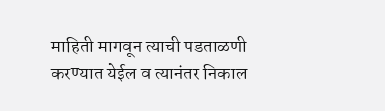माहिती मागवून त्याची पडताळणी करण्यात येईल व त्यानंतर निकाल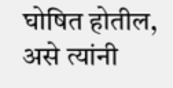घोषित होतील, असे त्यांनी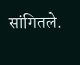सांगितले.